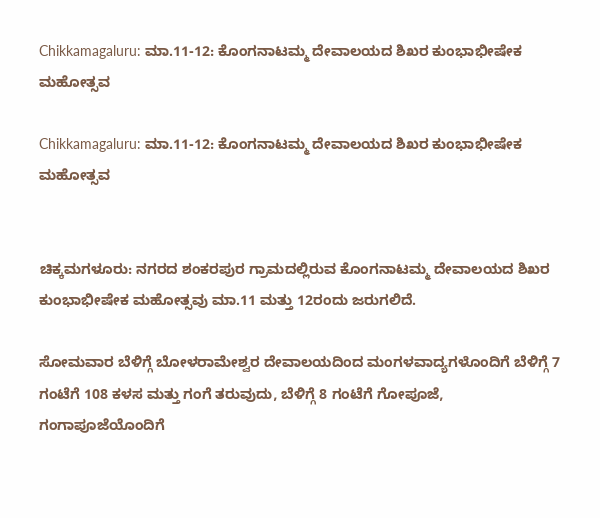Chikkamagaluru: ಮಾ.11-12: ಕೊಂಗನಾಟಮ್ಮ ದೇವಾಲಯದ ಶಿಖರ ಕುಂಭಾಭೀಷೇಕ ಮಹೋತ್ಸವ

Chikkamagaluru: ಮಾ.11-12: ಕೊಂಗನಾಟಮ್ಮ ದೇವಾಲಯದ ಶಿಖರ ಕುಂಭಾಭೀಷೇಕ ಮಹೋತ್ಸವ


ಚಿಕ್ಕಮಗಳೂರು: ನಗರದ ಶಂಕರಪುರ ಗ್ರಾಮದಲ್ಲಿರುವ ಕೊಂಗನಾಟಮ್ಮ ದೇವಾಲಯದ ಶಿಖರ ಕುಂಭಾಭೀಷೇಕ ಮಹೋತ್ಸವು ಮಾ.11 ಮತ್ತು 12ರಂದು ಜರುಗಲಿದೆ.

ಸೋಮವಾರ ಬೆಳಿಗ್ಗೆ ಬೋಳರಾಮೇಶ್ವರ ದೇವಾಲಯದಿಂದ ಮಂಗಳವಾದ್ಯಗಳೊಂದಿಗೆ ಬೆಳಿಗ್ಗೆ 7 ಗಂಟೆಗೆ 108 ಕಳಸ ಮತ್ತು ಗಂಗೆ ತರುವುದು, ಬೆಳಿಗ್ಗೆ 8 ಗಂಟೆಗೆ ಗೋಪೂಜೆ, ಗಂಗಾಪೂಜೆಯೊಂದಿಗೆ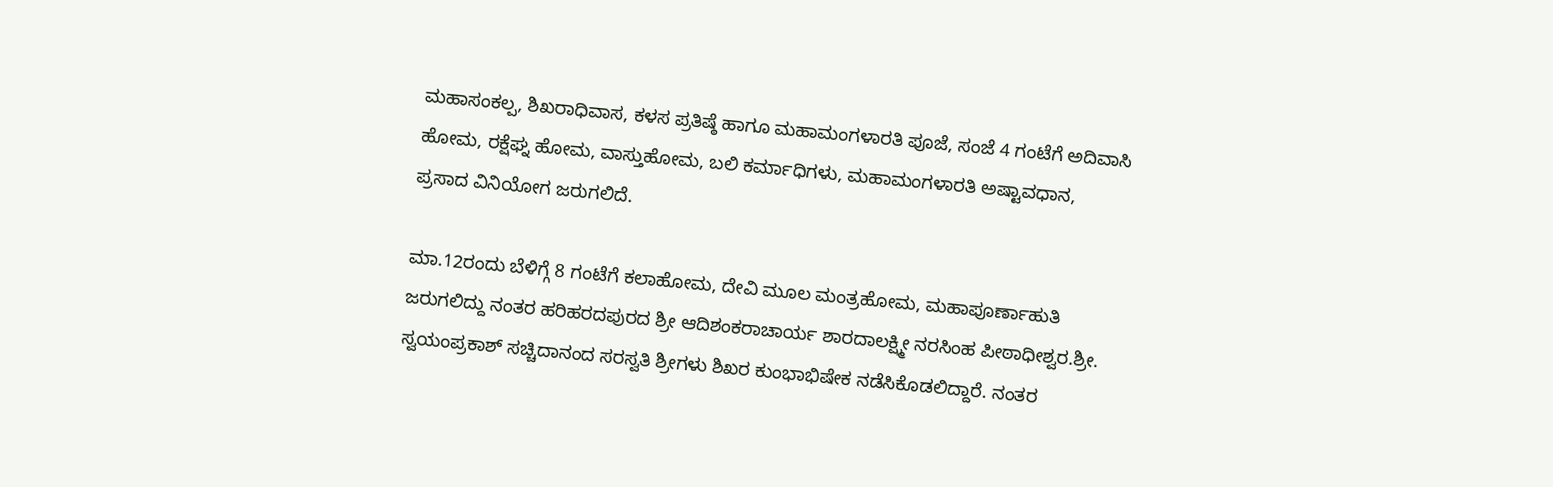ಮಹಾಸಂಕಲ್ಪ, ಶಿಖರಾಧಿವಾಸ, ಕಳಸ ಪ್ರತಿಷ್ಠೆ ಹಾಗೂ ಮಹಾಮಂಗಳಾರತಿ ಪೂಜೆ, ಸಂಜೆ 4 ಗಂಟೆಗೆ ಅದಿವಾಸಿ ಹೋಮ, ರಕ್ಷೆಘ್ನ ಹೋಮ, ವಾಸ್ತುಹೋಮ, ಬಲಿ ಕರ್ಮಾಧಿಗಳು, ಮಹಾಮಂಗಳಾರತಿ ಅಷ್ಟಾವಧಾನ, ಪ್ರಸಾದ ವಿನಿಯೋಗ ಜರುಗಲಿದೆ.

ಮಾ.12ರಂದು ಬೆಳಿಗ್ಗೆ 8 ಗಂಟೆಗೆ ಕಲಾಹೋಮ, ದೇವಿ ಮೂಲ ಮಂತ್ರಹೋಮ, ಮಹಾಪೂರ್ಣಾಹುತಿ ಜರುಗಲಿದ್ದು ನಂತರ ಹರಿಹರದಪುರದ ಶ್ರೀ ಆದಿಶಂಕರಾಚಾರ್ಯ ಶಾರದಾಲಕ್ಷ್ಮೀ ನರಸಿಂಹ ಪೀಠಾಧೀಶ್ವರ.ಶ್ರೀ. ಸ್ವಯಂಪ್ರಕಾಶ್ ಸಚ್ಚಿದಾನಂದ ಸರಸ್ವತಿ ಶ್ರೀಗಳು ಶಿಖರ ಕುಂಭಾಭಿಷೇಕ ನಡೆಸಿಕೊಡಲಿದ್ದಾರೆ. ನಂತರ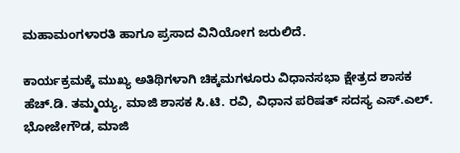ಮಹಾಮಂಗಳಾರತಿ ಹಾಗೂ ಪ್ರಸಾದ ವಿನಿಯೋಗ ಜರುಲಿದೆ.

ಕಾರ್ಯಕ್ರಮಕ್ಕೆ ಮುಖ್ಯ ಅತಿಥಿಗಳಾಗಿ ಚಿಕ್ಕಮಗಳೂರು ವಿಧಾನಸಭಾ ಕ್ಷೇತ್ರದ ಶಾಸಕ ಹೆಚ್.ಡಿ. ತಮ್ಮಯ್ಯ, ಮಾಜಿ ಶಾಸಕ ಸಿ.ಟಿ. ರವಿ, ವಿಧಾನ ಪರಿಷತ್ ಸದಸ್ಯ ಎಸ್.ಎಲ್. ಭೋಜೇಗೌಡ, ಮಾಜಿ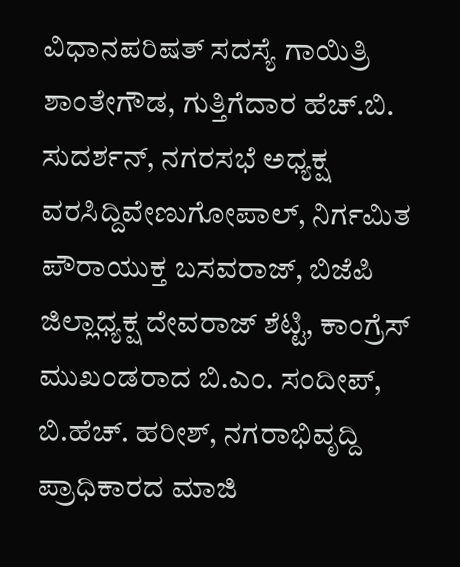ವಿಧಾನಪರಿಷತ್ ಸದಸ್ಯೆ ಗಾಯಿತ್ರಿ ಶಾಂತೇಗೌಡ, ಗುತ್ತಿಗೆದಾರ ಹೆಚ್.ಬಿ. ಸುದರ್ಶನ್, ನಗರಸಭೆ ಅಧ್ಯಕ್ಷ ವರಸಿದ್ದಿವೇಣುಗೋಪಾಲ್, ನಿರ್ಗಮಿತ ಪೌರಾಯುಕ್ತ ಬಸವರಾಜ್, ಬಿಜೆಪಿ ಜಿಲ್ಲಾಧ್ಯಕ್ಷ ದೇವರಾಜ್ ಶೆಟ್ಟಿ, ಕಾಂಗ್ರೆಸ್ ಮುಖಂಡರಾದ ಬಿ.ಎಂ. ಸಂದೀಪ್, ಬಿ.ಹೆಚ್. ಹರೀಶ್, ನಗರಾಭಿವೃದ್ದಿ ಪ್ರಾಧಿಕಾರದ ಮಾಜಿ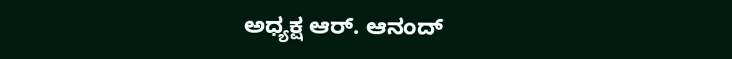ಅಧ್ಯಕ್ಷ ಆರ್. ಆನಂದ್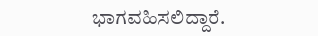ಭಾಗವಹಿಸಲಿದ್ದಾರೆ.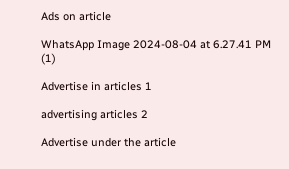Ads on article

WhatsApp Image 2024-08-04 at 6.27.41 PM (1)

Advertise in articles 1

advertising articles 2

Advertise under the article